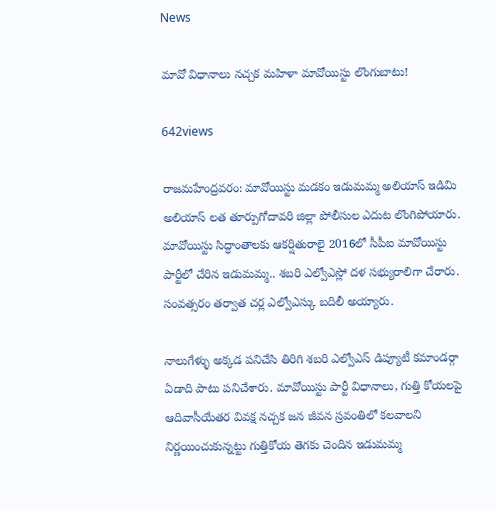News

మావో విధానాలు నచ్చక మహిళా మావోయిస్టు లొంగుబాటు!

642views

రాజ‌మ‌హేంద్ర‌వ‌రం: మావోయిస్టు మడకం ఇడుమమ్మ అలియాస్ ఇడిమి అలియాస్ లత తూర్పుగోదావరి జిల్లా పోలీసుల ఎదుట లొంగిపోయారు. మావోయిస్టు సిద్ధాంతాలకు ఆకర్షితురాలై 2016లో సీపీఐ మావోయిస్టు పార్టీలో చేరిన ఇడుమమ్మ.. శబరి ఎల్వోఎస్లో దళ సభ్యురాలిగా చేరారు. సంవత్సరం తర్వాత చర్ల ఎల్వోఎస్కు బదిలీ అయ్యారు.

నాలుగేళ్ళు అక్కడ పనిచేసి తిరిగి శబరి ఎల్వోఎస్ డిప్యూటీ కమాండర్గా ఏడాది పాటు పనిచేశారు. మావోయిస్టు పార్టీ విధానాలు, గుత్తి కోయలపై ఆదివాసీయేతర వివక్ష నచ్చక జన జీవన స్రవంతిలో కలవాలని నిర్ణయించుకున్నట్టు గుత్తికోయ తెగకు చెందిన ఇడుమమ్మ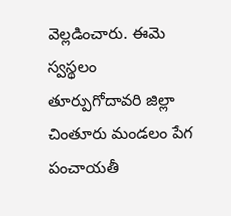వెల్లడించారు. ఈమె స్వస్థలం తూర్పుగోదావరి జిల్లా చింతూరు మండలం పేగ పంచాయతీ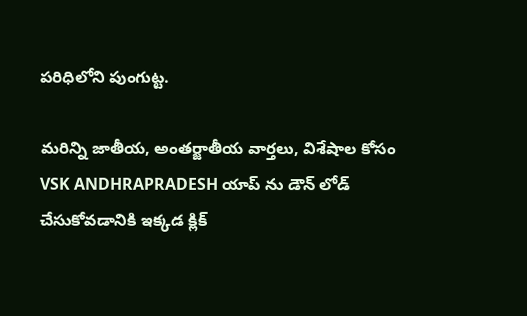పరిధిలోని పుంగుట్ట.

మరిన్ని జాతీయ, అంతర్జాతీయ వార్తలు, విశేషాల కోసం VSK ANDHRAPRADESH యాప్ ను డౌన్ లోడ్ చేసుకోవడానికి ఇక్కడ క్లిక్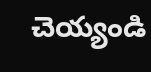చెయ్యండి